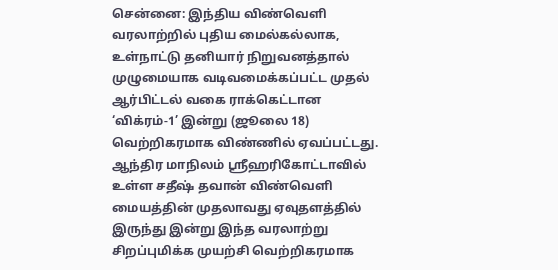சென்னை: இந்திய விண்வெளி வரலாற்றில் புதிய மைல்கல்லாக, உள்நாட்டு தனியார் நிறுவனத்தால் முழுமையாக வடிவமைக்கப்பட்ட முதல் ஆர்பிட்டல் வகை ராக்கெட்டான ‘விக்ரம்-1’ இன்று (ஜூலை 18) வெற்றிகரமாக விண்ணில் ஏவப்பட்டது.
ஆந்திர மாநிலம் ஸ்ரீஹரிகோட்டாவில் உள்ள சதீஷ் தவான் விண்வெளி மையத்தின் முதலாவது ஏவுதளத்தில் இருந்து இன்று இந்த வரலாற்று சிறப்புமிக்க முயற்சி வெற்றிகரமாக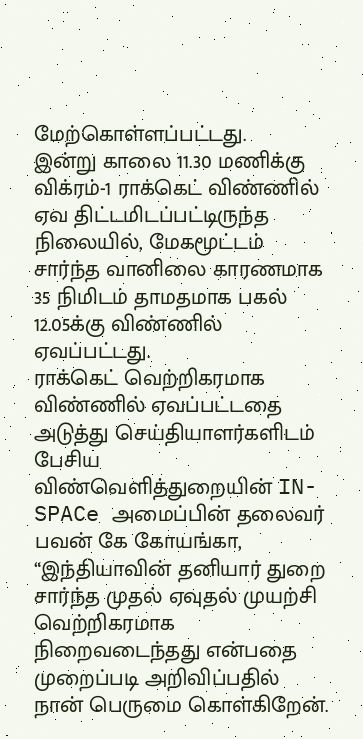மேற்கொள்ளப்பட்டது.
இன்று காலை 11.30 மணிக்கு விக்ரம்-1 ராக்கெட் விண்ணில் ஏவ திட்டமிடப்பட்டிருந்த நிலையில், மேகமூட்டம் சார்ந்த வானிலை காரணமாக 35 நிமிடம் தாமதமாக பகல் 12.05க்கு விண்ணில் ஏவப்பட்டது.
ராக்கெட் வெற்றிகரமாக விண்ணில் ஏவப்பட்டதை அடுத்து செய்தியாளர்களிடம் பேசிய விண்வெளித்துறையின் IN-SPACe அமைப்பின் தலைவர் பவன் கே கோயங்கா, “இந்தியாவின் தனியார் துறை சார்ந்த முதல் ஏவுதல் முயற்சி வெற்றிகரமாக நிறைவடைந்தது என்பதை முறைப்படி அறிவிப்பதில் நான் பெருமை கொள்கிறேன்.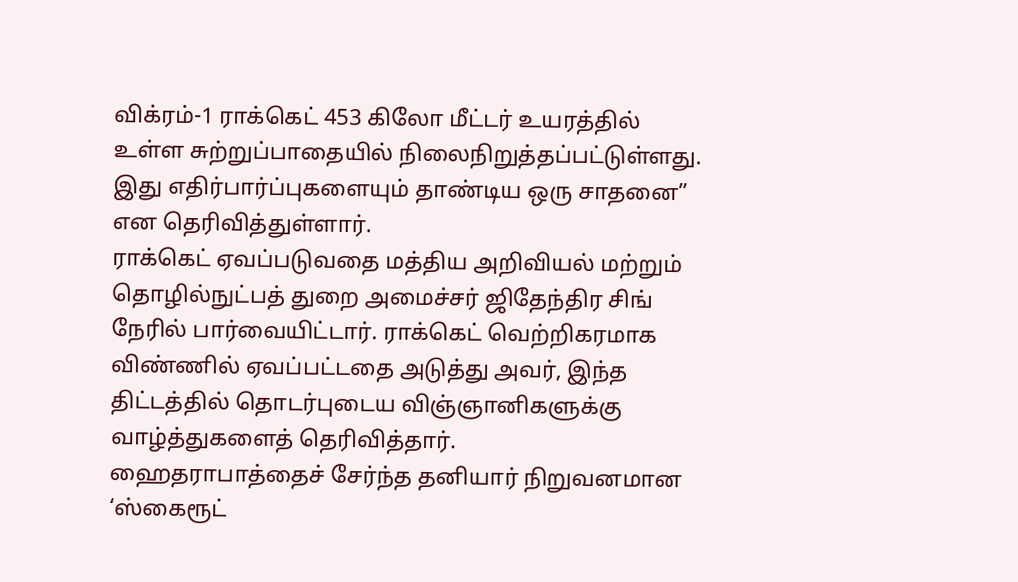விக்ரம்-1 ராக்கெட் 453 கிலோ மீட்டர் உயரத்தில் உள்ள சுற்றுப்பாதையில் நிலைநிறுத்தப்பட்டுள்ளது. இது எதிர்பார்ப்புகளையும் தாண்டிய ஒரு சாதனை” என தெரிவித்துள்ளார்.
ராக்கெட் ஏவப்படுவதை மத்திய அறிவியல் மற்றும் தொழில்நுட்பத் துறை அமைச்சர் ஜிதேந்திர சிங் நேரில் பார்வையிட்டார். ராக்கெட் வெற்றிகரமாக விண்ணில் ஏவப்பட்டதை அடுத்து அவர், இந்த திட்டத்தில் தொடர்புடைய விஞ்ஞானிகளுக்கு வாழ்த்துகளைத் தெரிவித்தார்.
ஹைதராபாத்தைச் சேர்ந்த தனியார் நிறுவனமான ‘ஸ்கைரூட்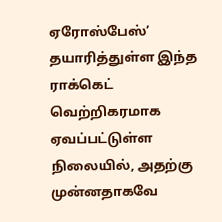ஏரோஸ்பேஸ்’ தயாரித்துள்ள இந்த ராக்கெட் வெற்றிகரமாக ஏவப்பட்டுள்ள நிலையில், அதற்கு முன்னதாகவே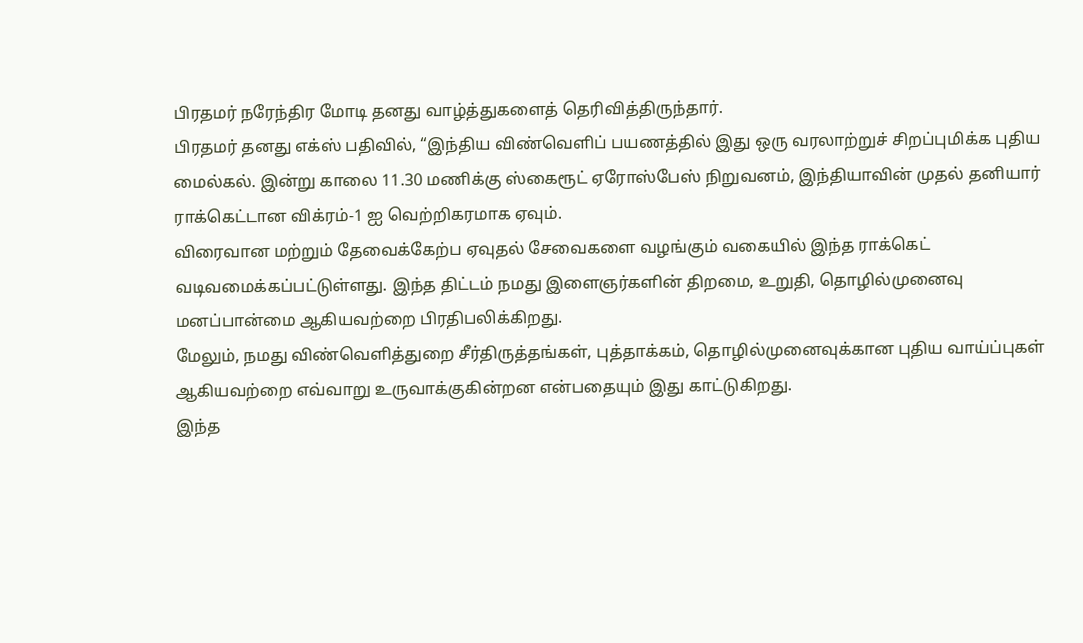பிரதமர் நரேந்திர மோடி தனது வாழ்த்துகளைத் தெரிவித்திருந்தார்.
பிரதமர் தனது எக்ஸ் பதிவில், “இந்திய விண்வெளிப் பயணத்தில் இது ஒரு வரலாற்றுச் சிறப்புமிக்க புதிய மைல்கல். இன்று காலை 11.30 மணிக்கு ஸ்கைரூட் ஏரோஸ்பேஸ் நிறுவனம், இந்தியாவின் முதல் தனியார் ராக்கெட்டான விக்ரம்-1 ஐ வெற்றிகரமாக ஏவும்.
விரைவான மற்றும் தேவைக்கேற்ப ஏவுதல் சேவைகளை வழங்கும் வகையில் இந்த ராக்கெட் வடிவமைக்கப்பட்டுள்ளது. இந்த திட்டம் நமது இளைஞர்களின் திறமை, உறுதி, தொழில்முனைவு மனப்பான்மை ஆகியவற்றை பிரதிபலிக்கிறது.
மேலும், நமது விண்வெளித்துறை சீர்திருத்தங்கள், புத்தாக்கம், தொழில்முனைவுக்கான புதிய வாய்ப்புகள் ஆகியவற்றை எவ்வாறு உருவாக்குகின்றன என்பதையும் இது காட்டுகிறது.
இந்த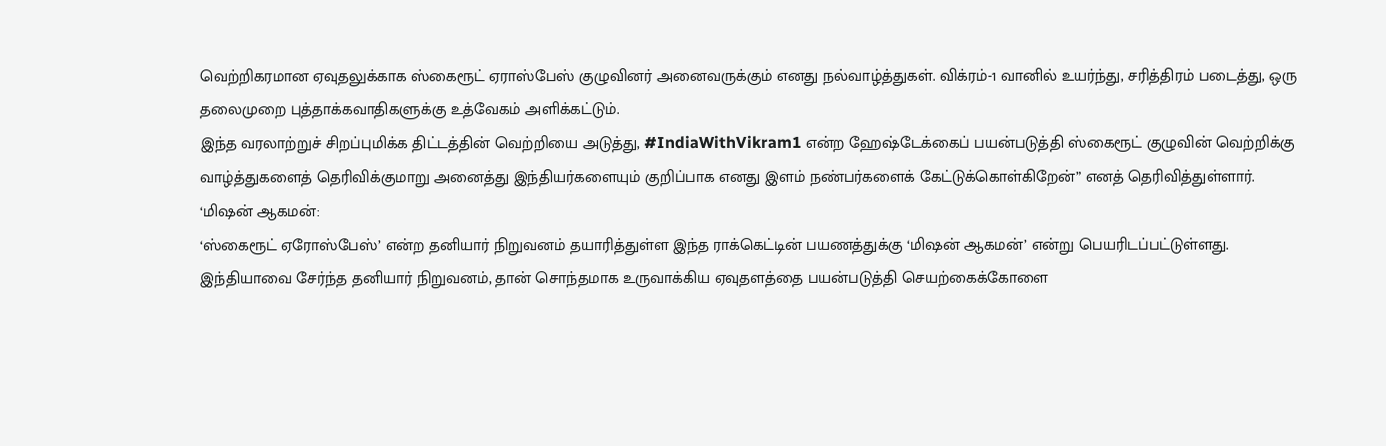வெற்றிகரமான ஏவுதலுக்காக ஸ்கைரூட் ஏராஸ்பேஸ் குழுவினர் அனைவருக்கும் எனது நல்வாழ்த்துகள். விக்ரம்-1 வானில் உயர்ந்து, சரித்திரம் படைத்து, ஒரு தலைமுறை புத்தாக்கவாதிகளுக்கு உத்வேகம் அளிக்கட்டும்.
இந்த வரலாற்றுச் சிறப்புமிக்க திட்டத்தின் வெற்றியை அடுத்து, #IndiaWithVikram1 என்ற ஹேஷ்டேக்கைப் பயன்படுத்தி ஸ்கைரூட் குழுவின் வெற்றிக்கு வாழ்த்துகளைத் தெரிவிக்குமாறு அனைத்து இந்தியர்களையும் குறிப்பாக எனது இளம் நண்பர்களைக் கேட்டுக்கொள்கிறேன்” எனத் தெரிவித்துள்ளார்.
‘மிஷன் ஆகமன்:
‘ஸ்கைரூட் ஏரோஸ்பேஸ்’ என்ற தனியார் நிறுவனம் தயாரித்துள்ள இந்த ராக்கெட்டின் பயணத்துக்கு ‘மிஷன் ஆகமன்’ என்று பெயரிடப்பட்டுள்ளது.
இந்தியாவை சேர்ந்த தனியார் நிறுவனம், தான் சொந்தமாக உருவாக்கிய ஏவுதளத்தை பயன்படுத்தி செயற்கைக்கோளை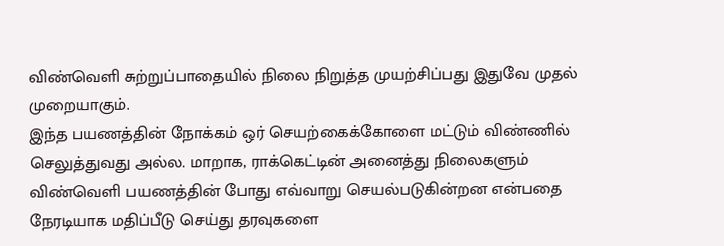விண்வெளி சுற்றுப்பாதையில் நிலை நிறுத்த முயற்சிப்பது இதுவே முதல் முறையாகும்.
இந்த பயணத்தின் நோக்கம் ஒர் செயற்கைக்கோளை மட்டும் விண்ணில் செலுத்துவது அல்ல. மாறாக, ராக்கெட்டின் அனைத்து நிலைகளும் விண்வெளி பயணத்தின் போது எவ்வாறு செயல்படுகின்றன என்பதை நேரடியாக மதிப்பீடு செய்து தரவுகளை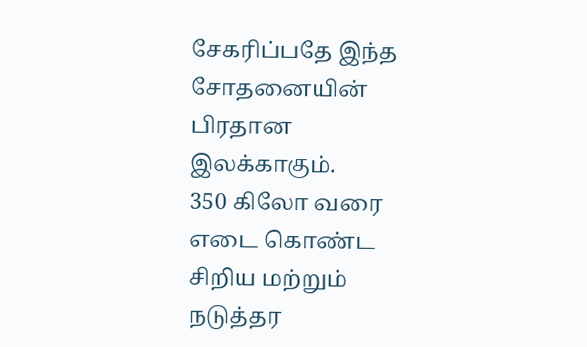சேகரிப்பதே இந்த சோதனையின் பிரதான இலக்காகும்.
350 கிலோ வரை எடை கொண்ட சிறிய மற்றும் நடுத்தர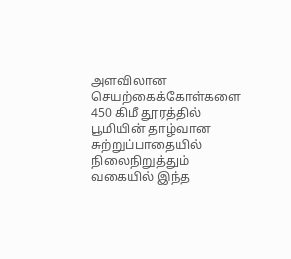அளவிலான செயற்கைக்கோள்களை 450 கிமீ தூரத்தில் பூமியின் தாழ்வான சுற்றுப்பாதையில் நிலைநிறுத்தும் வகையில் இந்த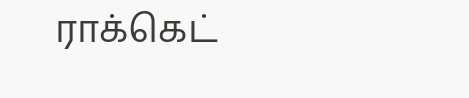ராக்கெட்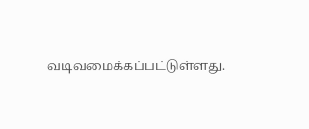வடிவமைக்கப்பட்டுள்ளது.